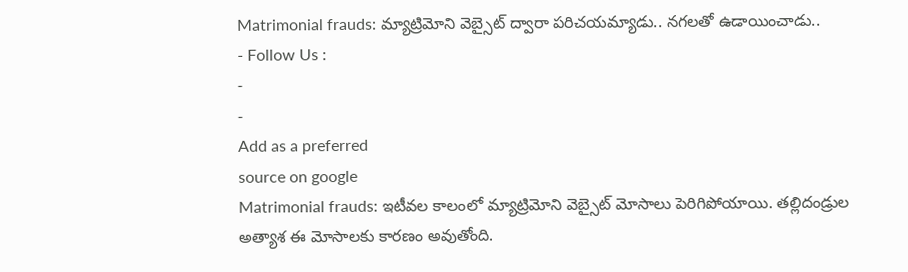Matrimonial frauds: మ్యాట్రిమోని వెబ్సైట్ ద్వారా పరిచయమ్యాడు.. నగలతో ఉడాయించాడు..
- Follow Us :
-
-
Add as a preferred
source on google
Matrimonial frauds: ఇటీవల కాలంలో మ్యాట్రిమోని వెబ్సైట్ మోసాలు పెరిగిపోయాయి. తల్లిదండ్రుల అత్యాశ ఈ మోసాలకు కారణం అవుతోంది.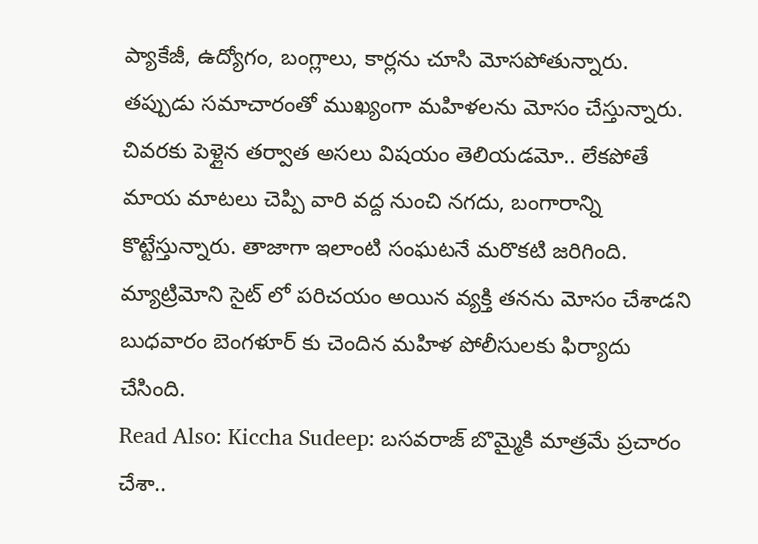ప్యాకేజీ, ఉద్యోగం, బంగ్లాలు, కార్లను చూసి మోసపోతున్నారు. తప్పుడు సమాచారంతో ముఖ్యంగా మహిళలను మోసం చేస్తున్నారు. చివరకు పెళ్లైన తర్వాత అసలు విషయం తెలియడమో.. లేకపోతే మాయ మాటలు చెప్పి వారి వద్ద నుంచి నగదు, బంగారాన్ని కొట్టేస్తున్నారు. తాజాగా ఇలాంటి సంఘటనే మరొకటి జరిగింది. మ్యాట్రిమోని సైట్ లో పరిచయం అయిన వ్యక్తి తనను మోసం చేశాడని బుధవారం బెంగళూర్ కు చెందిన మహిళ పోలీసులకు ఫిర్యాదు చేసింది.
Read Also: Kiccha Sudeep: బసవరాజ్ బొమ్మైకి మాత్రమే ప్రచారం చేశా..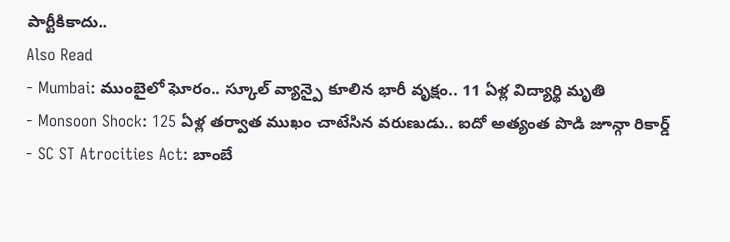పార్టీకికాదు..
Also Read
- Mumbai: ముంబైలో ఘోరం.. స్కూల్ వ్యాన్పై కూలిన భారీ వృక్షం.. 11 ఏళ్ల విద్యార్థి మృతి
- Monsoon Shock: 125 ఏళ్ల తర్వాత ముఖం చాటేసిన వరుణుడు.. ఐదో అత్యంత పొడి జూన్గా రికార్డ్
- SC ST Atrocities Act: బాంబే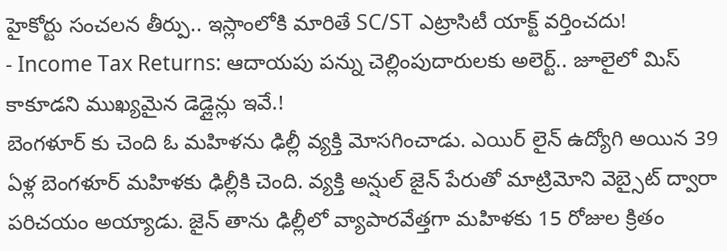హైకోర్టు సంచలన తీర్పు.. ఇస్లాంలోకి మారితే SC/ST ఎట్రాసిటీ యాక్ట్ వర్తించదు!
- Income Tax Returns: ఆదాయపు పన్ను చెల్లింపుదారులకు అలెర్ట్.. జూలైలో మిస్ కాకూడని ముఖ్యమైన డెడ్లైన్లు ఇవే.!
బెంగళూర్ కు చెంది ఓ మహిళను ఢిల్లీ వ్యక్తి మోసగించాడు. ఎయిర్ లైన్ ఉద్యోగి అయిన 39 ఏళ్ల బెంగళూర్ మహిళకు ఢిల్లీకి చెంది. వ్యక్తి అన్షుల్ జైన్ పేరుతో మాట్రిమోని వెబ్సైట్ ద్వారా పరిచయం అయ్యాడు. జైన్ తాను ఢిల్లీలో వ్యాపారవేత్తగా మహిళకు 15 రోజుల క్రితం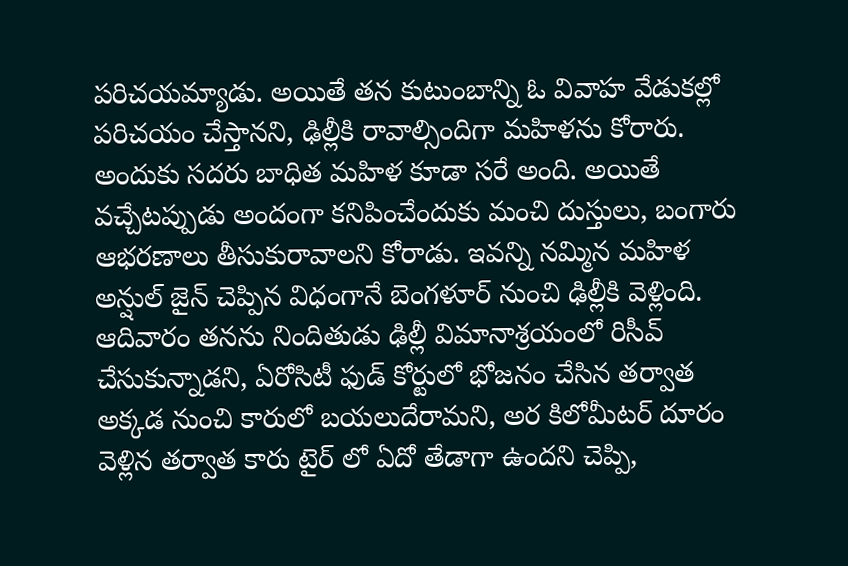పరిచయమ్యాడు. అయితే తన కుటుంబాన్ని ఓ వివాహ వేడుకల్లో పరిచయం చేస్తానని, ఢిల్లీకి రావాల్సిందిగా మహిళను కోరారు. అందుకు సదరు బాధిత మహిళ కూడా సరే అంది. అయితే వచ్చేటప్పుడు అందంగా కనిపించేందుకు మంచి దుస్తులు, బంగారు ఆభరణాలు తీసుకురావాలని కోరాడు. ఇవన్ని నమ్మిన మహిళ అన్షుల్ జైన్ చెప్పిన విధంగానే బెంగళూర్ నుంచి ఢిల్లీకి వెళ్లింది.
ఆదివారం తనను నిందితుడు ఢిల్లీ విమానాశ్రయంలో రిసీవ్ చేసుకున్నాడని, ఏరోసిటీ ఫుడ్ కోర్టులో భోజనం చేసిన తర్వాత అక్కడ నుంచి కారులో బయలుదేరామని, అర కిలోమీటర్ దూరం వెళ్లిన తర్వాత కారు టైర్ లో ఏదో తేడాగా ఉందని చెప్పి,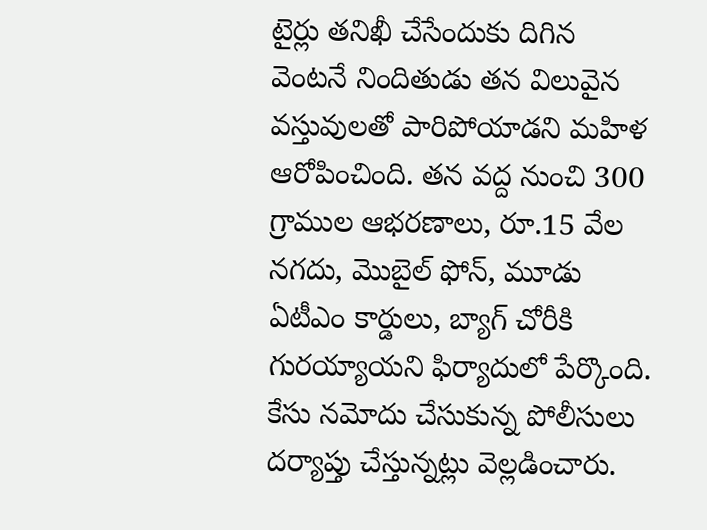టైర్లు తనిఖీ చేసేందుకు దిగిన వెంటనే నిందితుడు తన విలువైన వస్తువులతో పారిపోయాడని మహిళ ఆరోపించింది. తన వద్ద నుంచి 300 గ్రాముల ఆభరణాలు, రూ.15 వేల నగదు, మొబైల్ ఫోన్, మూడు ఏటీఎం కార్డులు, బ్యాగ్ చోరీకి గురయ్యాయని ఫిర్యాదులో పేర్కొంది. కేసు నమోదు చేసుకున్న పోలీసులు దర్యాప్తు చేస్తున్నట్లు వెల్లడించారు.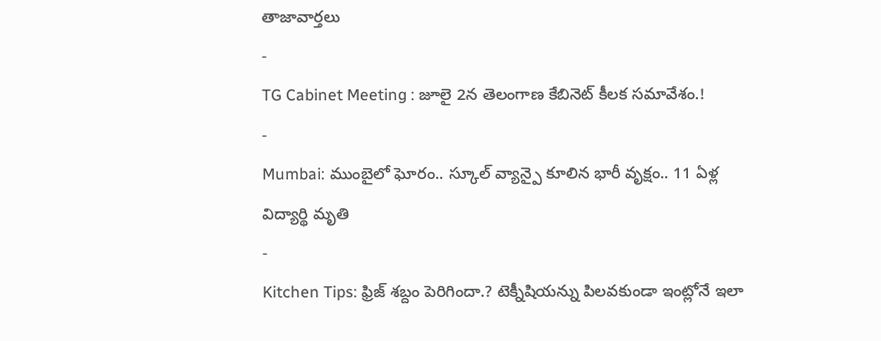తాజావార్తలు
-
TG Cabinet Meeting : జూలై 2న తెలంగాణ కేబినెట్ కీలక సమావేశం.!
-
Mumbai: ముంబైలో ఘోరం.. స్కూల్ వ్యాన్పై కూలిన భారీ వృక్షం.. 11 ఏళ్ల విద్యార్థి మృతి
-
Kitchen Tips: ఫ్రిజ్ శబ్దం పెరిగిందా.? టెక్నీషియన్ను పిలవకుండా ఇంట్లోనే ఇలా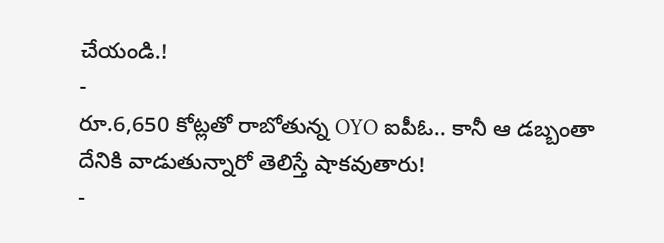చేయండి.!
-
రూ.6,650 కోట్లతో రాబోతున్న OYO ఐపీఓ.. కానీ ఆ డబ్బంతా దేనికి వాడుతున్నారో తెలిస్తే షాకవుతారు!
-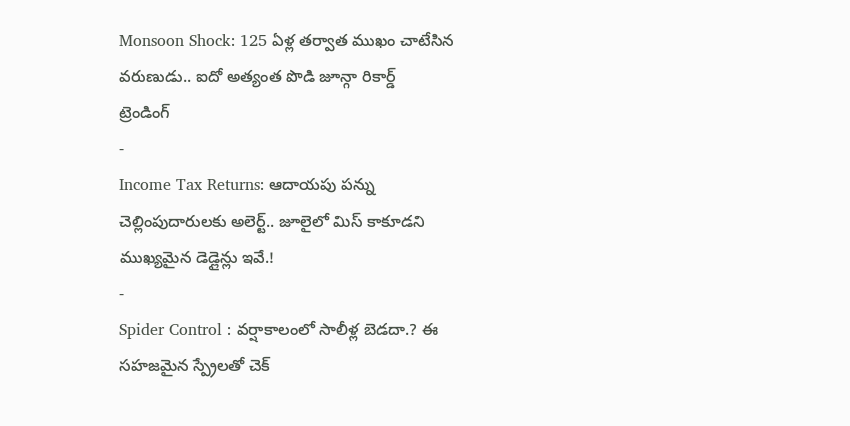Monsoon Shock: 125 ఏళ్ల తర్వాత ముఖం చాటేసిన వరుణుడు.. ఐదో అత్యంత పొడి జూన్గా రికార్డ్
ట్రెండింగ్
-
Income Tax Returns: ఆదాయపు పన్ను చెల్లింపుదారులకు అలెర్ట్.. జూలైలో మిస్ కాకూడని ముఖ్యమైన డెడ్లైన్లు ఇవే.!
-
Spider Control : వర్షాకాలంలో సాలీళ్ల బెడదా.? ఈ సహజమైన స్ప్రేలతో చెక్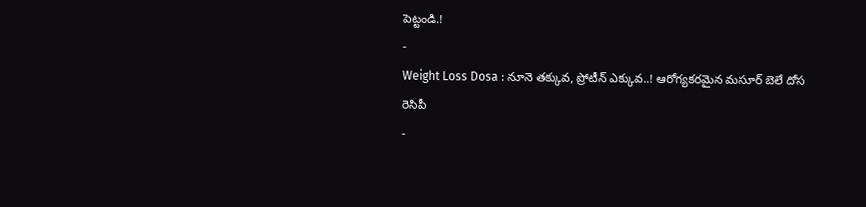పెట్టండి.!
-
Weight Loss Dosa : నూనె తక్కువ, ప్రోటీన్ ఎక్కువ..! ఆరోగ్యకరమైన మసూర్ బెలే దోస రెసిపీ
-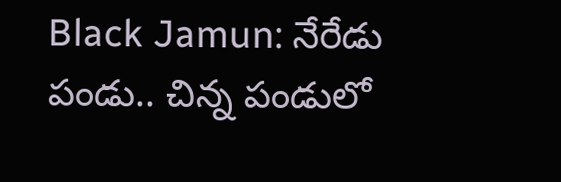Black Jamun: నేరేడు పండు.. చిన్న పండులో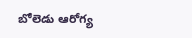బోలెడు ఆరోగ్య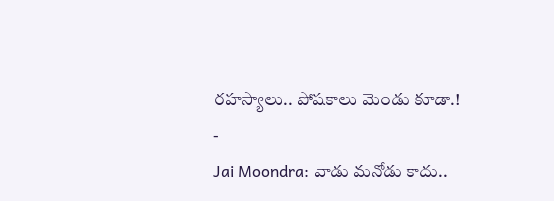రహస్యాలు.. పోషకాలు మెండు కూడా.!
-
Jai Moondra: వాడు మనోడు కాదు..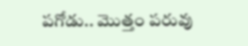పగోడు.. మొత్తం పరువు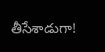తీసేశాడుగా!